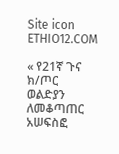Site icon ETHIO12.COM

« የ21ኛ ጉና ክ/ጦር ወልድያን ለመቆጣጠር አሠፍስፎ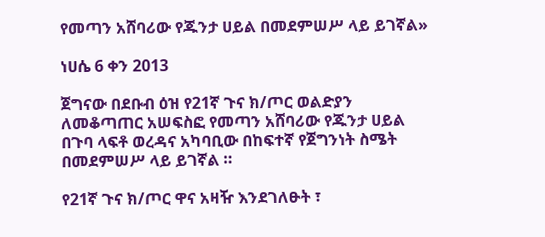የመጣን አሸባሪው የጁንታ ሀይል በመደምሠሥ ላይ ይገኛል»

ነሀሴ 6 ቀን 2013

ጀግናው በደቡብ ዕዝ የ21ኛ ጉና ክ/ጦር ወልድያን ለመቆጣጠር አሠፍስፎ የመጣን አሸባሪው የጁንታ ሀይል በጉባ ላፍቶ ወረዳና አካባቢው በከፍተኛ የጀግንነት ስሜት በመደምሠሥ ላይ ይገኛል ።

የ21ኛ ጉና ክ/ጦር ዋና አዛዥ እንደገለፁት ፣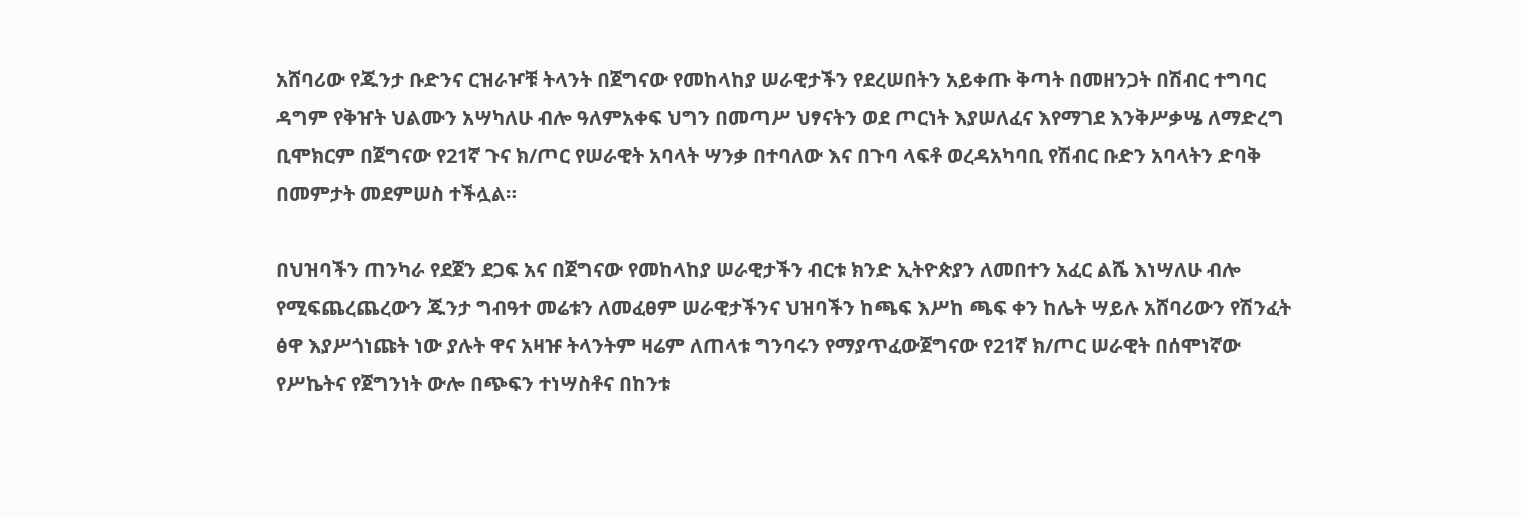አሸባሪው የጁንታ ቡድንና ርዝራዦቹ ትላንት በጀግናው የመከላከያ ሠራዊታችን የደረሠበትን አይቀጡ ቅጣት በመዘንጋት በሽብር ተግባር ዳግም የቅዠት ህልሙን አሣካለሁ ብሎ ዓለምአቀፍ ህግን በመጣሥ ህፃናትን ወደ ጦርነት እያሠለፈና እየማገደ እንቅሥቃሤ ለማድረግ ቢሞክርም በጀግናው የ21ኛ ጉና ክ/ጦር የሠራዊት አባላት ሣንቃ በተባለው እና በጉባ ላፍቶ ወረዳአካባቢ የሽብር ቡድን አባላትን ድባቅ በመምታት መደምሠስ ተችሏል።

በህዝባችን ጠንካራ የደጀን ደጋፍ አና በጀግናው የመከላከያ ሠራዊታችን ብርቱ ክንድ ኢትዮጵያን ለመበተን አፈር ልሼ እነሣለሁ ብሎ የሚፍጨረጨረውን ጁንታ ግብዓተ መሬቱን ለመፈፀም ሠራዊታችንና ህዝባችን ከጫፍ እሥከ ጫፍ ቀን ከሌት ሣይሉ አሸባሪውን የሽንፈት ፅዋ እያሥጎነጩት ነው ያሉት ዋና አዛዡ ትላንትም ዛሬም ለጠላቱ ግንባሩን የማያጥፈውጀግናው የ21ኛ ክ/ጦር ሠራዊት በሰሞነኛው የሥኬትና የጀግንነት ውሎ በጭፍን ተነሣስቶና በከንቱ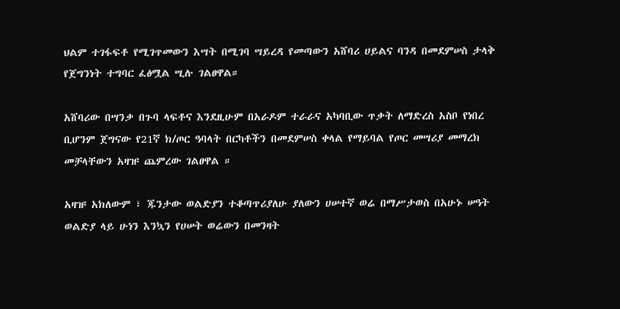ህልም ተገፋፍቶ የሚገጥመውን እሣት በሚገባ ሣይረዳ የመጣውን አሸባሪ ሀይልና ባንዳ በመደምሠስ ታላቅ የጀግንነት ተግባር ፈፅሟል ሢሉ ገልፀዋል።

አሸባሪው በሣንቃ በጉባ ላፍቶና እንደዚሁም በአራዶም ተራራና አካባቢው ጥቃት ለማድረስ አስቦ የነበረ ቢሆንም ጀግናው የ21ኛ ክ/ጦር ዓባላት በርካቶችን በመደምሠስ ቀላል የማይባል የጦር መሣሪያ መማረክ መቻላቸውን አዛዡ ጨምረው ገልፀዋል ።

አዛዡ አክለውም ፣ ጁንታው ወልድያን ተቆጣጥሪያለሁ ያለውን ሀሠተኛ ወሬ በማሥታወስ በአሁኑ ሠዓት ወልድያ ላይ ሁነን እንኳን የሀሠት ወሬውን በመንዛት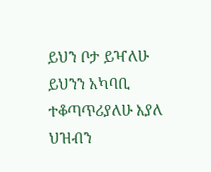ይህን ቦታ ይዣለሁ ይህንን አካባቢ ተቆጣጥሪያለሁ እያለ ህዝብን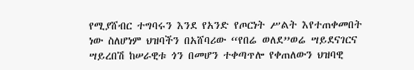የሚያሸብር ተግባሩን እንደ የአንድ የጦርነት ሥልት እየተጠቀመበት ነው ስለሆነም ህዝባችን በአሸባሪው “የበሬ ወለደ”ወሬ ሣይደናገርና ሣይረበሽ ከሠራዊቱ ጎን በመሆን ተቀጣጥሎ የቀጠለውን ህዝባዊ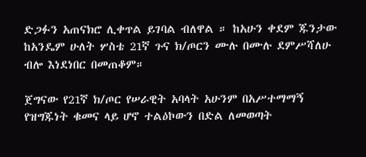ድጋፉን አጠናክሮ ሊቀጥል ይገባል ብለዋል ። ከአሁን ቀደም ጁንታው ከአንዴም ሁለት ሦስቴ 21ኛ ጉና ክ/ጦርን ሙሉ በሙሉ ደምሥሻለሁ ብሎ እነደነበር በመጠቆም።

ጀግናው የ21ኛ ክ/ጦር የሠራዊት አባላት አሁንም በአሥተማማኝ የዝግጁነት ቁመና ላይ ሆኖ ተልዕኮውን በድል ለመወጣት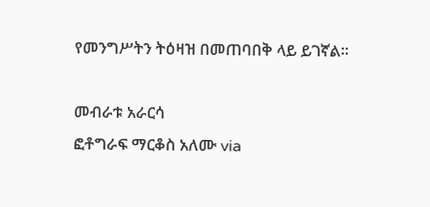የመንግሥትን ትዕዛዝ በመጠባበቅ ላይ ይገኛል።

መብራቱ አራርሳ
ፎቶግራፍ ማርቆስ አለሙ via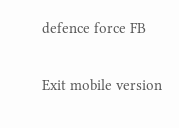defence force FB

Exit mobile version